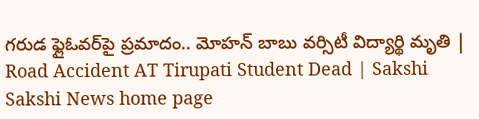గరుడ ఫ్లైఓవర్‌పై ప్రమాదం.. మోహన్ బాబు వర్సిటీ విద్యార్థి మృతి | Road Accident AT Tirupati Student Dead | Sakshi
Sakshi News home page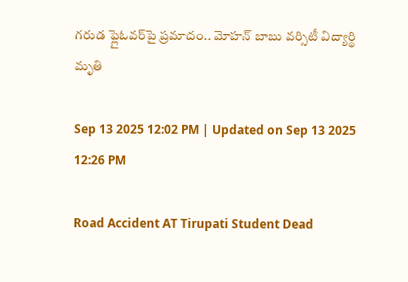గరుడ ఫ్లైఓవర్‌పై ప్రమాదం.. మోహన్ బాబు వర్సిటీ విద్యార్థి మృతి

Sep 13 2025 12:02 PM | Updated on Sep 13 2025 12:26 PM

Road Accident AT Tirupati Student Dead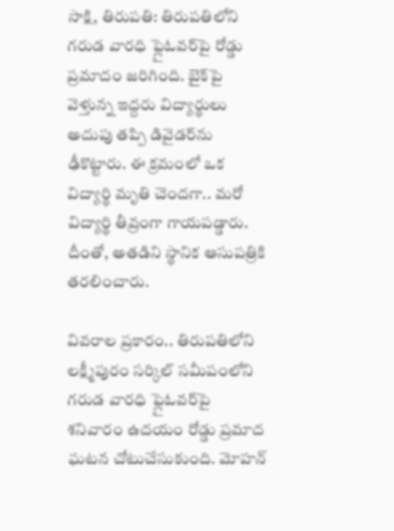సాక్షి, తిరుపతి: తిరుపతిలోని గరుడ వారధి ఫ్లైఓవర్‌పై రోడ్డు ప్రమాదం జరిగింది. బైక్‌పై వెళ్తున్న ఇద్దరు విద్యార్థులు అదుపు తప్పి డివైడర్‌ను ఢీకొట్టారు. ఈ క్రమంలో ఒక విద్యార్థి మృతి చెందగా.. మరో విద్యార్థి తీవ్రంగా గాయపడ్డారు. దీంతో, అతడిని స్థానిక ఆసుపత్రికి తరలించారు.

వివరాల ప్రకారం.. తిరుపతిలోని లక్ష్మీపురం సర్కిల్ సమీపంలోని గరుడ వారధి ఫ్లైఓవర్‌పై శనివారం ఉదయం రోడ్డు ప్రమాద ఘటన చోటుచేసుకుంది. మోహన్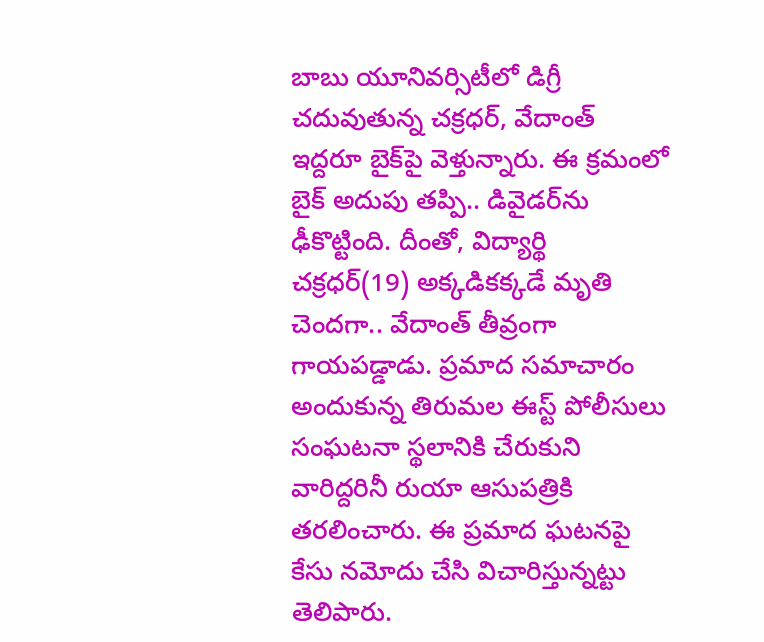బాబు యూనివర్సిటీలో డిగ్రీ చదువుతున్న చక్రధర్‌, వేదాంత్‌ ఇద్దరూ బైక్‌పై వెళ్తున్నారు. ఈ క్రమంలో బైక్‌ అదుపు తప్పి.. డివైడర్‌ను ఢీకొట్టింది. దీంతో, విద్యార్థి చక్రధర్‌(19) అక్కడికక్కడే మృతి చెందగా.. వేదాంత్‌ తీవ్రంగా గాయపడ్డాడు. ప్రమాద సమాచారం అందుకున్న తిరుమల ఈస్ట్ పోలీసులు సంఘటనా స్థలానికి చేరుకుని వారిద్దరినీ రుయా ఆసుపత్రికి తరలించారు. ఈ ప్రమాద ఘటనపై కేసు నమోదు చేసి విచారిస్తున్నట్టు తెలిపారు.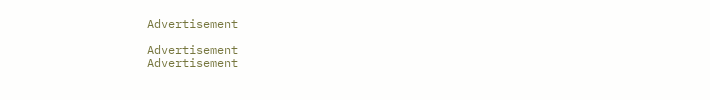Advertisement

Advertisement
Advertisement